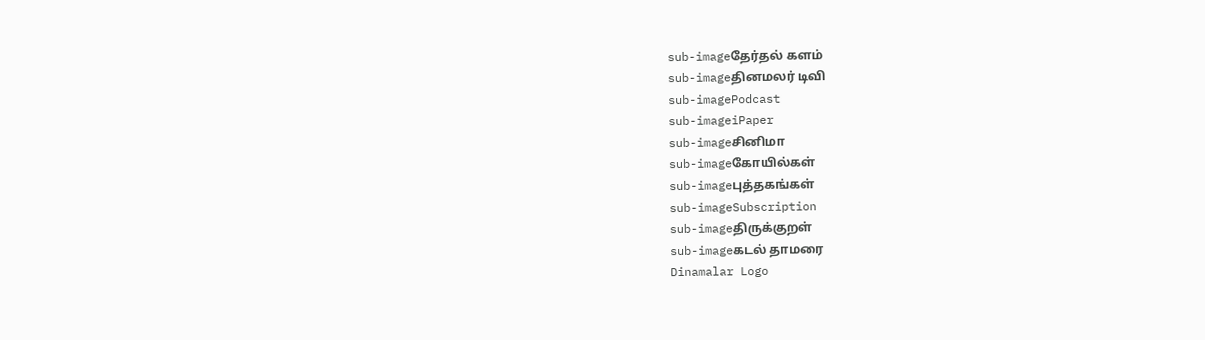sub-imageதேர்தல் களம்
sub-imageதினமலர் டிவி
sub-imagePodcast
sub-imageiPaper
sub-imageசினிமா
sub-imageகோயில்கள்
sub-imageபுத்தகங்கள்
sub-imageSubscription
sub-imageதிருக்குறள்
sub-imageகடல் தாமரை
Dinamalar Logo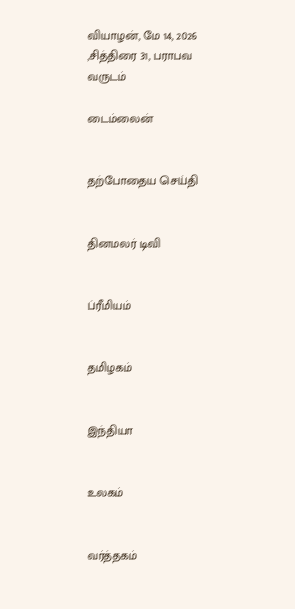வியாழன், மே 14, 2026 ,சித்திரை 31, பராபவ வருடம்

டைம்லைன்


தற்போதைய செய்தி


தினமலர் டிவி


ப்ரீமியம்


தமிழகம்


இந்தியா


உலகம்


வர்த்தகம்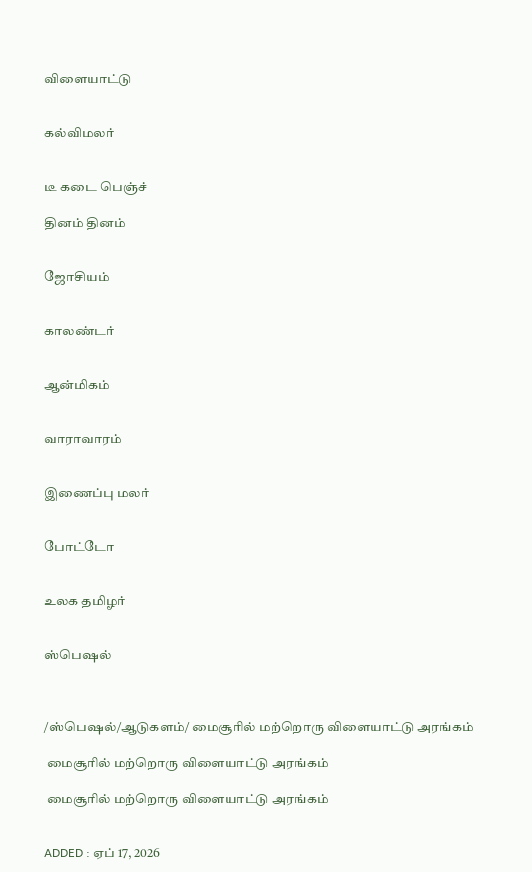விளையாட்டு


கல்விமலர்


டீ கடை பெஞ்ச்

தினம் தினம்


ஜோசியம்


காலண்டர்


ஆன்மிகம்


வாராவாரம்


இணைப்பு மலர்


போட்டோ


உலக தமிழர்


ஸ்பெஷல்



/ஸ்பெஷல்/ஆடுகளம்/ மைசூரில் மற்றொரு விளையாட்டு அரங்கம்

 மைசூரில் மற்றொரு விளையாட்டு அரங்கம்

 மைசூரில் மற்றொரு விளையாட்டு அரங்கம்


ADDED : ஏப் 17, 2026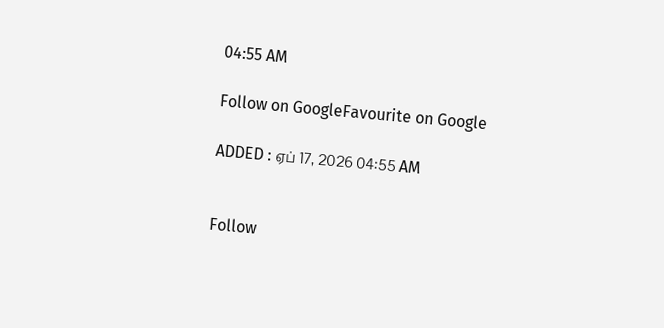04:55 AM

Follow on GoogleFavourite on Google

ADDED : ஏப் 17, 2026 04:55 AM


Follow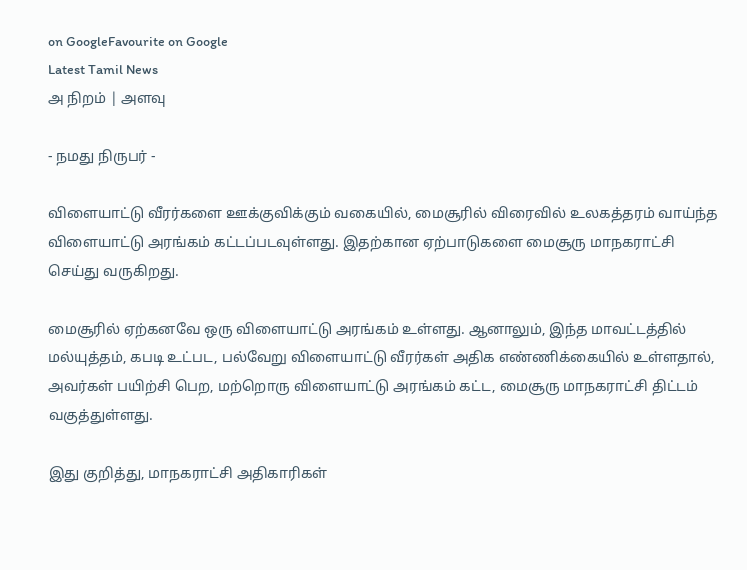on GoogleFavourite on Google
Latest Tamil News
அ நிறம் | அளவு

- நமது நிருபர் -

விளையாட்டு வீரர்களை ஊக்குவிக்கும் வகையில், மைசூரில் விரைவில் உலகத்தரம் வாய்ந்த விளையாட்டு அரங்கம் கட்டப்படவுள்ளது. இதற்கான ஏற்பாடுகளை மைசூரு மாநகராட்சி செய்து வருகிறது.

மைசூரில் ஏற்கனவே ஒரு விளையாட்டு அரங்கம் உள்ளது. ஆனாலும், இந்த மாவட்டத்தில் மல்யுத்தம், கபடி உட்பட, பல்வேறு விளையாட்டு வீரர்கள் அதிக எண்ணிக்கையில் உள்ளதால், அவர்கள் பயிற்சி பெற, மற்றொரு விளையாட்டு அரங்கம் கட்ட, மைசூரு மாநகராட்சி திட்டம் வகுத்துள்ளது.

இது குறித்து, மாநகராட்சி அதிகாரிகள்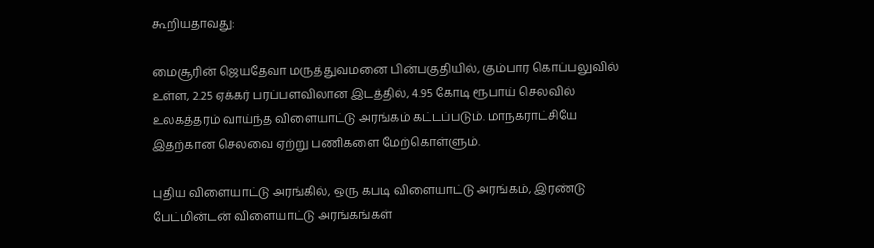கூறியதாவது:

மைசூரின் ஜெயதேவா மருத்துவமனை பின்பகுதியில், கும்பார கொப்பலுவில் உள்ள, 2.25 ஏக்கர் பரப்பளவிலான இடத்தில், 4.95 கோடி ரூபாய் செலவில் உலகத்தரம் வாய்ந்த விளையாட்டு அரங்கம் கட்டப்படும். மாநகராட்சியே இதற்கான செலவை ஏற்று பணிகளை மேற்கொள்ளும்.

புதிய விளையாட்டு அரங்கில், ஒரு கபடி விளையாட்டு அரங்கம், இரண்டு பேட்மின்டன் விளையாட்டு அரங்கங்கள்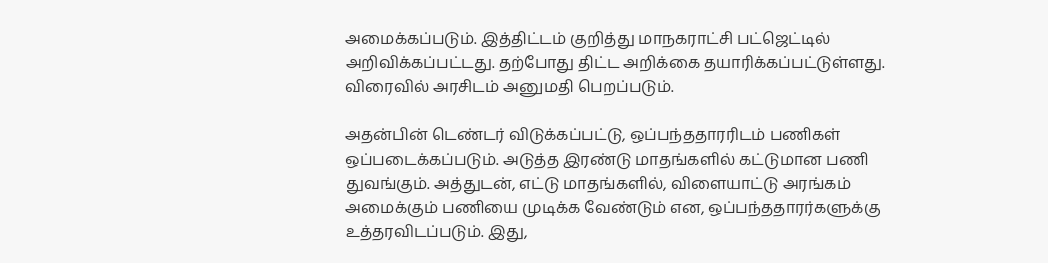அமைக்கப்படும். இத்திட்டம் குறித்து மாநகராட்சி பட்ஜெட்டில் அறிவிக்கப்பட்டது. தற்போது திட்ட அறிக்கை தயாரிக்கப்பட்டுள்ளது. விரைவில் அரசிடம் அனுமதி பெறப்படும்.

அதன்பின் டெண்டர் விடுக்கப்பட்டு, ஒப்பந்ததாரரிடம் பணிகள் ஒப்படைக்கப்படும். அடுத்த இரண்டு மாதங்களில் கட்டுமான பணி துவங்கும். அத்துடன், எட்டு மாதங்களில், விளையாட்டு அரங்கம் அமைக்கும் பணியை முடிக்க வேண்டும் என, ஒப்பந்ததாரர்களுக்கு உத்தரவிடப்படும். இது,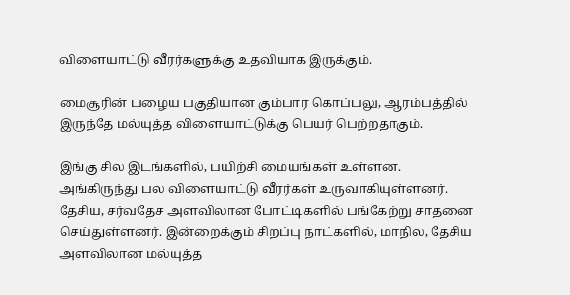விளையாட்டு வீரர்களுக்கு உதவியாக இருக்கும்.

மைசூரின் பழைய பகுதியான கும்பார கொப்பலு, ஆரம்பத்தில் இருந்தே மல்யுத்த விளையாட்டுக்கு பெயர் பெற்றதாகும்.

இங்கு சில இடங்களில், பயிற்சி மையங்கள் உள்ளன. அங்கிருந்து பல விளையாட்டு வீரர்கள் உருவாகியுள்ளனர். தேசிய, சர்வதேச அளவிலான போட்டிகளில் பங்கேற்று சாதனை செய்துள்ளனர். இன்றைக்கும் சிறப்பு நாட்களில், மாநில, தேசிய அளவிலான மல்யுத்த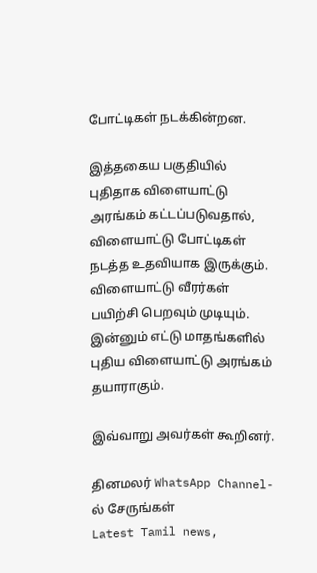போட்டிகள் நடக்கின்றன.

இத்தகைய பகுதியில் புதிதாக விளையாட்டு அரங்கம் கட்டப்படுவதால், விளையாட்டு போட்டிகள் நடத்த உதவியாக இருக்கும். விளையாட்டு வீரர்கள் பயிற்சி பெறவும் முடியும். இன்னும் எட்டு மாதங்களில் புதிய விளையாட்டு அரங்கம் தயாராகும்.

இவ்வாறு அவர்கள் கூறினர்.

தினமலர் WhatsApp Channel-ல் சேருங்கள்
Latest Tamil news,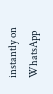instantly on WhatsApp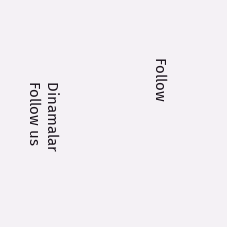Follow





      Dinamalar
      Follow us